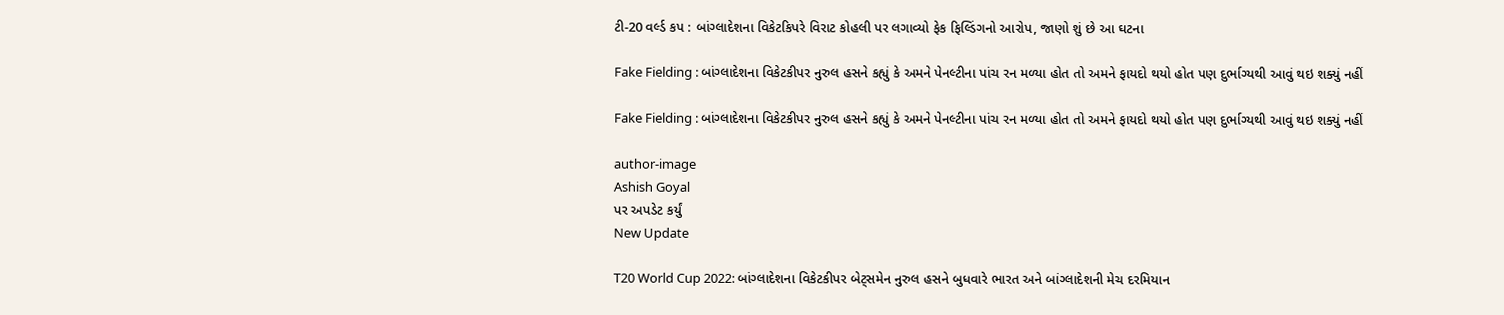ટી-20 વર્લ્ડ કપ : બાંગ્લાદેશના વિકેટકિપરે વિરાટ કોહલી પર લગાવ્યો ફેક ફિલ્ડિંગનો આરોપ, જાણો શું છે આ ઘટના

Fake Fielding : બાંગ્લાદેશના વિકેટકીપર નુરુલ હસને કહ્યું કે અમને પેનલ્ટીના પાંચ રન મળ્યા હોત તો અમને ફાયદો થયો હોત પણ દુર્ભાગ્યથી આવું થઇ શક્યું નહીં

Fake Fielding : બાંગ્લાદેશના વિકેટકીપર નુરુલ હસને કહ્યું કે અમને પેનલ્ટીના પાંચ રન મળ્યા હોત તો અમને ફાયદો થયો હોત પણ દુર્ભાગ્યથી આવું થઇ શક્યું નહીં

author-image
Ashish Goyal
પર અપડેટ કર્યું
New Update

T20 World Cup 2022: બાંગ્લાદેશના વિકેટકીપર બેટ્સમેન નુરુલ હસને બુધવારે ભારત અને બાંગ્લાદેશની મેચ દરમિયાન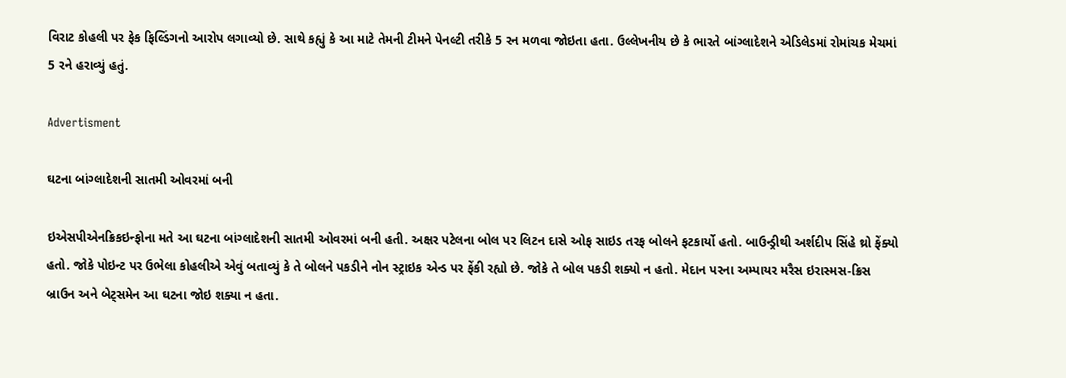વિરાટ કોહલી પર ફેક ફિલ્ડિંગનો આરોપ લગાવ્યો છે. સાથે કહ્યું કે આ માટે તેમની ટીમને પેનલ્ટી તરીકે 5 રન મળવા જોઇતા હતા. ઉલ્લેખનીય છે કે ભારતે બાંગ્લાદેશને એડિલેડમાં રોમાંચક મેચમાં 5 રને હરાવ્યું હતું.

Advertisment

ઘટના બાંગ્લાદેશની સાતમી ઓવરમાં બની

ઇએસપીએનક્રિકઇન્ફોના મતે આ ઘટના બાંગ્લાદેશની સાતમી ઓવરમાં બની હતી. અક્ષર પટેલના બોલ પર લિટન દાસે ઓફ સાઇડ તરફ બોલને ફટકાર્યો હતો. બાઉન્ડ્રીથી અર્શદીપ સિંહે થ્રો ફેંક્યો હતો. જોકે પોઇન્ટ પર ઉભેલા કોહલીએ એવું બતાવ્યું કે તે બોલને પકડીને નોન સ્ટ્રાઇક એન્ડ પર ફેંકી રહ્યો છે. જોકે તે બોલ પકડી શક્યો ન હતો. મેદાન પરના અમ્પાયર મરૈસ ઇરાસ્મસ-ક્રિસ બ્રાઉન અને બેટ્સમેન આ ઘટના જોઇ શક્યા ન હતા.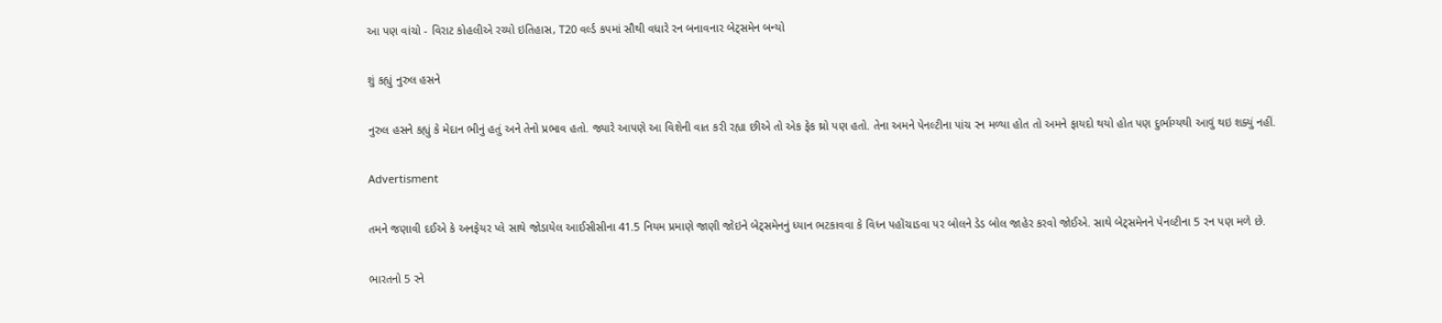આ પણ વાંચો - વિરાટ કોહલીએ રચ્યો ઇતિહાસ, T20 વર્લ્ડ કપમાં સૌથી વધારે રન બનાવનાર બેટ્સમેન બન્યો

શું કહ્યું નુરુલ હસને

નુરુલ હસને કહ્યું કે મેદાન ભીનું હતું અને તેનો પ્રભાવ હતો. જ્યારે આપણે આ વિશેની વાત કરી રહ્યા છીએ તો એક ફેક થ્રો પણ હતો. તેના અમને પેનલ્ટીના પાંચ રન મળ્યા હોત તો અમને ફાયદો થયો હોત પણ દુર્ભાગ્યથી આવું થઇ શક્યું નહીં.

Advertisment

તમને જણાવી દઈએ કે અનફેયર પ્લે સાથે જોડાયેલ આઈસીસીના 41.5 નિયમ પ્રમાણે જાણી જોઇને બેટ્સમેનનું ધ્યાન ભટકાવવા કે વિધ્ન પહોંચાડવા પર બોલને ડેડ બોલ જાહેર કરવો જોઈએ. સાથે બેટ્સમેનને પેનલ્ટીના 5 રન પણ મળે છે.

ભારતનો 5 રને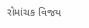રોમાંચક વિજય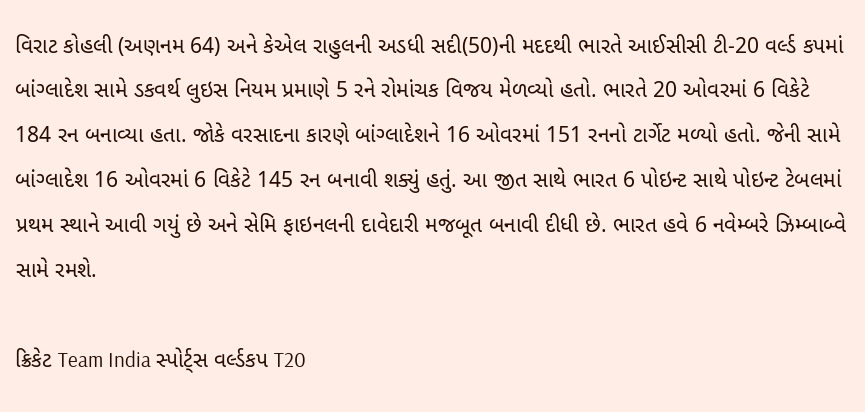વિરાટ કોહલી (અણનમ 64) અને કેએલ રાહુલની અડધી સદી(50)ની મદદથી ભારતે આઈસીસી ટી-20 વર્લ્ડ કપમાં બાંગ્લાદેશ સામે ડકવર્થ લુઇસ નિયમ પ્રમાણે 5 રને રોમાંચક વિજય મેળવ્યો હતો. ભારતે 20 ઓવરમાં 6 વિકેટે 184 રન બનાવ્યા હતા. જોકે વરસાદના કારણે બાંગ્લાદેશને 16 ઓવરમાં 151 રનનો ટાર્ગેટ મળ્યો હતો. જેની સામે બાંગ્લાદેશ 16 ઓવરમાં 6 વિકેટે 145 રન બનાવી શક્યું હતું. આ જીત સાથે ભારત 6 પોઇન્ટ સાથે પોઇન્ટ ટેબલમાં પ્રથમ સ્થાને આવી ગયું છે અને સેમિ ફાઇનલની દાવેદારી મજબૂત બનાવી દીધી છે. ભારત હવે 6 નવેમ્બરે ઝિમ્બાબ્વે સામે રમશે.

ક્રિકેટ Team India સ્પોર્ટ્સ વર્લ્ડકપ T20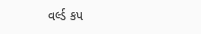વર્લ્ડ કપ